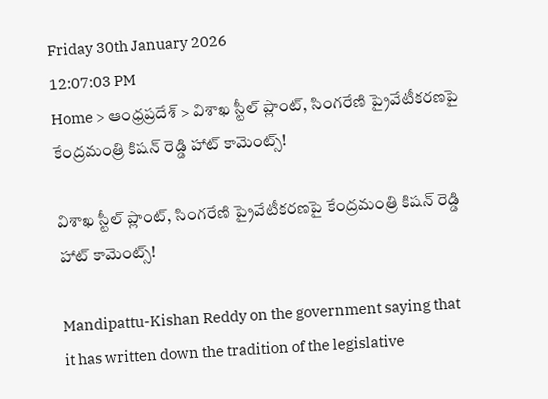Friday 30th January 2026
12:07:03 PM
Home > ఆంధ్రప్రదేశ్ > విశాఖ స్టీల్ ప్లాంట్, సింగరేణి ప్రైవేటీకరణపై కేంద్రమంత్రి కిషన్ రెడ్డి హాట్ కామెంట్స్!

విశాఖ స్టీల్ ప్లాంట్, సింగరేణి ప్రైవేటీకరణపై కేంద్రమంత్రి కిషన్ రెడ్డి హాట్ కామెంట్స్!

Mandipattu-Kishan Reddy on the government saying that it has written down the tradition of the legislative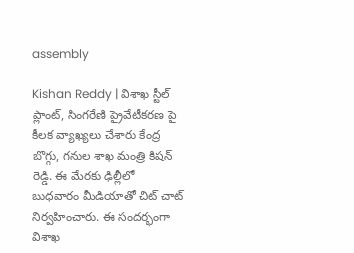assembly

Kishan Reddy | విశాఖ స్టీల్ ప్లాంట్, సింగరేణి ప్రైవేటీకరణ పై కీలక వ్యాఖ్యలు చేశారు కేంద్ర బొగ్గు, గనుల శాఖ మంత్రి కిషన్ రెడ్డి. ఈ మేరకు ఢిల్లీలో బుధవారం మీడియాతో చిట్ చాట్ నిర్వహించారు. ఈ సందర్భంగా విశాఖ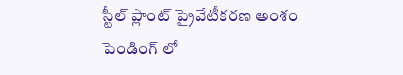స్టీల్ ప్లాంట్ ప్రైవేటీకరణ అంశం పెండింగ్ లో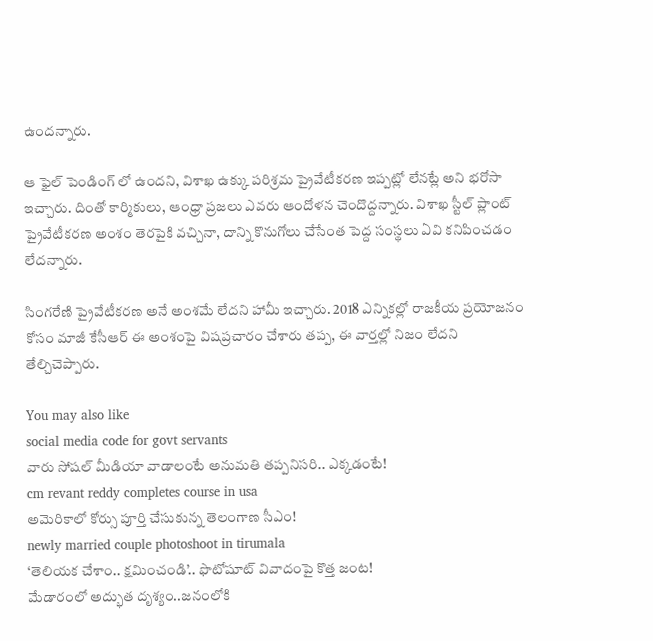ఉందన్నారు.

ఆ ఫైల్ పెండింగ్ లో ఉందని, విశాఖ ఉక్కు పరిశ్రమ ప్రైవేటీకరణ ఇప్పట్లో లేనట్లే అని భరోసా ఇచ్చారు. దింతో కార్మికులు, ఆంధ్రా ప్రజలు ఎవరు ఆందోళన చెందొద్దన్నారు. విశాఖ స్టీల్ ప్లాంట్ ప్రైవేటీకరణ అంశం తెరపైకి వచ్చినా, దాన్ని కొనుగోలు చేసేంత పెద్ద సంస్థలు ఏవి కనిపించడం లేదన్నారు.

సింగరేణి ప్రైవేటీకరణ అనే అంశమే లేదని హామీ ఇచ్చారు. 2018 ఎన్నికల్లో రాజకీయ ప్రయోజనం కోసం మాజీ కేసీఆర్ ఈ అంశంపై విషప్రచారం చేశారు తప్ప, ఈ వార్తల్లో నిజం లేదని తేల్చిచెప్పారు.

You may also like
social media code for govt servants
వారు సోషల్ మీడియా వాడాలంటే అనుమతి తప్పనిసరి.. ఎక్కడంటే!
cm revant reddy completes course in usa
అమెరికాలో కోర్సు పూర్తి చేసుకున్న తెలంగాణ సీఎం!
newly married couple photoshoot in tirumala
‘తెలియక చేశాం.. క్షమించండి’.. ఫొటోషూట్ వివాదంపై కొత్త జంట!
మేడారంలో అద్భుత దృశ్యం..జనంలోకి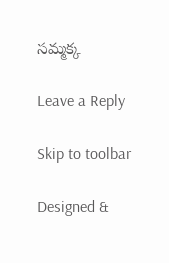సమ్మక్క

Leave a Reply

Skip to toolbar

Designed &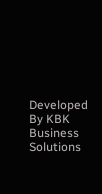Developed By KBK Business Solutions